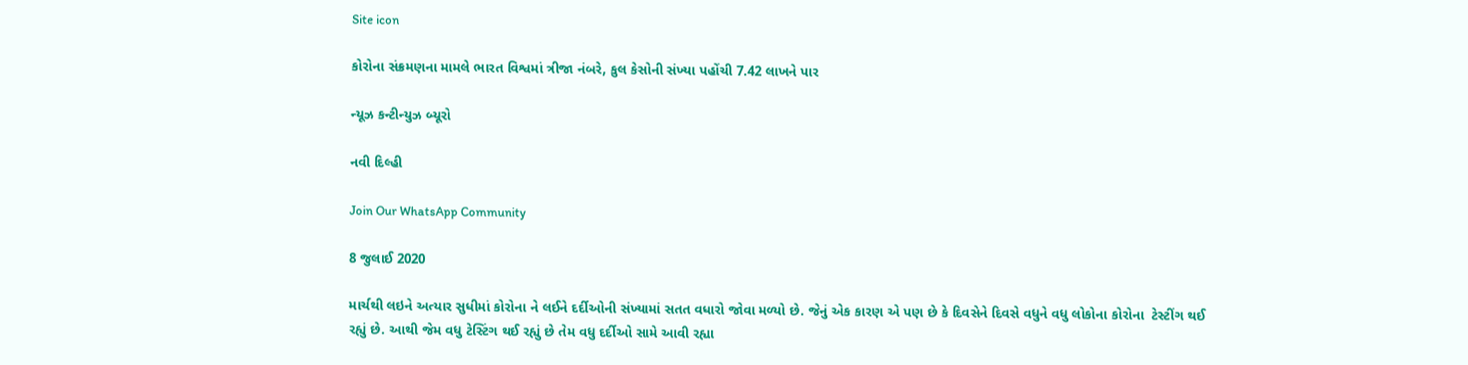Site icon

કોરોના સંક્રમણના મામલે ભારત વિશ્વમાં ત્રીજા નંબરે, કુલ કેસોની સંખ્યા પહોંચી 7.42 લાખને પાર

ન્યૂઝ કન્ટીન્યુઝ બ્યૂરો

નવી દિલ્હી

Join Our WhatsApp Community

8 જુલાઈ 2020

માર્ચથી લઇને અત્યાર સુધીમાં કોરોના ને લઈને દર્દીઓની સંખ્યામાં સતત વધારો જોવા મળ્યો છે. જેનું એક કારણ એ પણ છે કે દિવસેને દિવસે વધુને વધુ લોકોના કોરોના  ટેસ્ટીંગ થઈ રહ્યું છે. આથી જેમ વધુ ટેસ્ટિંગ થઈ રહ્યું છે તેમ વધુ દર્દીઓ સામે આવી રહ્યા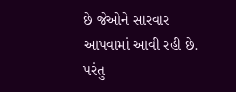છે જેઓને સારવાર આપવામાં આવી રહી છે. પરંતુ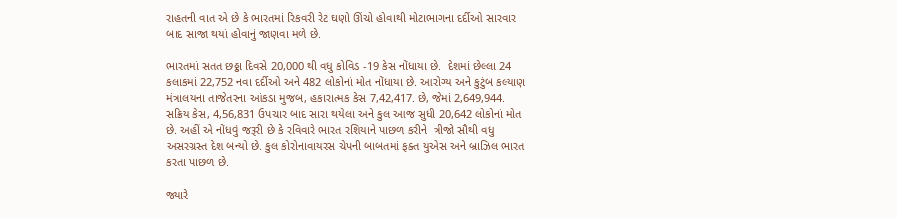રાહતની વાત એ છે કે ભારતમાં રિકવરી રેટ ઘણો ઊંચો હોવાથી મોટાભાગના દર્દીઓ સારવાર બાદ સાજા થયાં હોવાનું જાણવા મળે છે.

ભારતમાં સતત છઠ્ઠા દિવસે 20,000 થી વધુ કોવિડ -19 કેસ નોંધાયા છે.  દેશમાં છેલ્લા 24 કલાકમાં 22,752 નવા દર્દીઓ અને 482 લોકોનાં મોત નોંધાયા છે. આરોગ્ય અને કુટુંબ કલ્યાણ મંત્રાલયના તાજેતરના આંકડા મુજબ, હકારાત્મક કેસ 7,42,417. છે, જેમાં 2,649,944. સક્રિય કેસ, 4,56,831 ઉપચાર બાદ સારા થયેલા અને કુલ આજ સુધી 20,642 લોકોનાં મોત છે. અહીં એ નોંધવું જરૂરી છે કે રવિવારે ભારત રશિયાને પાછળ કરીને  ત્રીજો સૌથી વધુ અસરગ્રસ્ત દેશ બન્યો છે. કુલ કોરોનાવાયરસ ચેપની બાબતમાં ફક્ત યુએસ અને બ્રાઝિલ ભારત કરતા પાછળ છે.

જ્યારે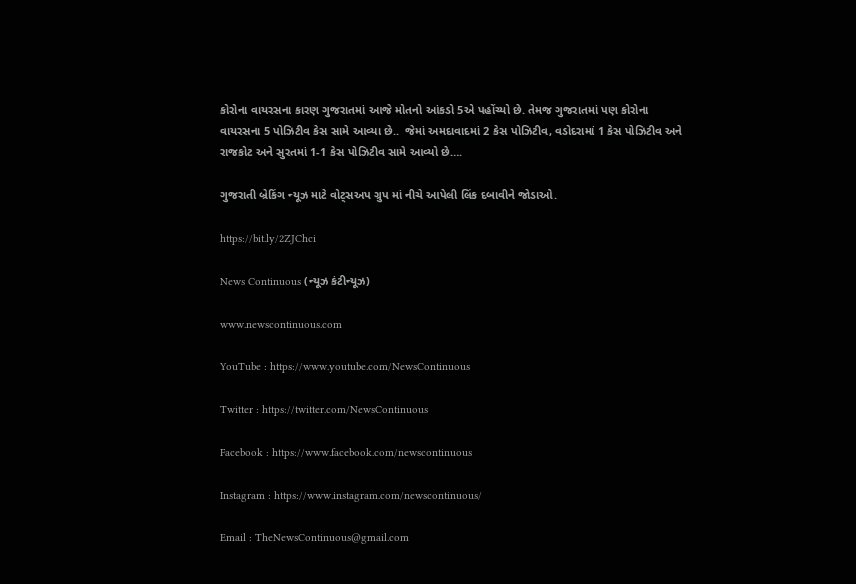કોરોના વાયરસના કારણ ગુજરાતમાં આજે મોતનો આંકડો 5એ પહોંચ્યો છે. તેમજ ગુજરાતમાં પણ કોરોના વાયરસના 5 પોઝિટીવ કેસ સામે આવ્યા છે..  જેમાં અમદાવાદમાં 2 કેસ પોઝિટીવ, વડોદરામાં 1 કેસ પોઝિટીવ અને રાજકોટ અને સુરતમાં 1-1 કેસ પોઝિટીવ સામે આવ્યો છે….

ગુજરાતી બ્રેકિંગ ન્યૂઝ માટે વોટ્સઅપ ગ્રુપ માં નીચે આપેલી લિંક દબાવીને જોડાઓ.

https://bit.ly/2ZJChci

News Continuous (ન્યૂઝ કંટીન્યૂઝ)

www.newscontinuous.com

YouTube : https://www.youtube.com/NewsContinuous

Twitter : https://twitter.com/NewsContinuous

Facebook : https://www.facebook.com/newscontinuous

Instagram : https://www.instagram.com/newscontinuous/

Email : TheNewsContinuous@gmail.com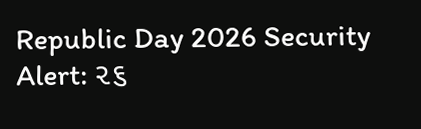Republic Day 2026 Security Alert: ૨૬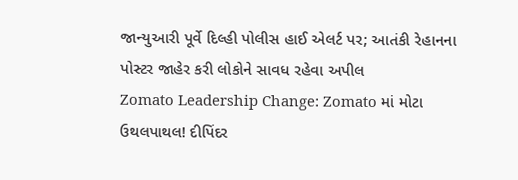જાન્યુઆરી પૂર્વે દિલ્હી પોલીસ હાઈ એલર્ટ પર; આતંકી રેહાનના પોસ્ટર જાહેર કરી લોકોને સાવધ રહેવા અપીલ
Zomato Leadership Change: Zomato માં મોટા ઉથલપાથલ! દીપિંદર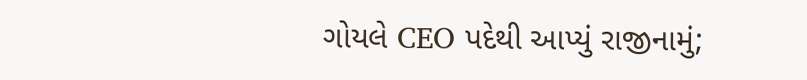ગોયલે CEO પદેથી આપ્યું રાજીનામું;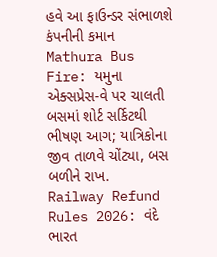હવે આ ફાઉન્ડર સંભાળશે કંપનીની કમાન
Mathura Bus Fire: યમુના એક્સપ્રેસ-વે પર ચાલતી બસમાં શોર્ટ સર્કિટથી ભીષણ આગ; યાત્રિકોના જીવ તાળવે ચોંટ્યા, બસ બળીને રાખ.
Railway Refund Rules 2026: વંદે ભારત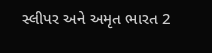સ્લીપર અને અમૃત ભારત 2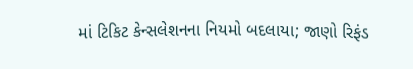માં ટિકિટ કેન્સલેશનના નિયમો બદલાયા; જાણો રિફંડ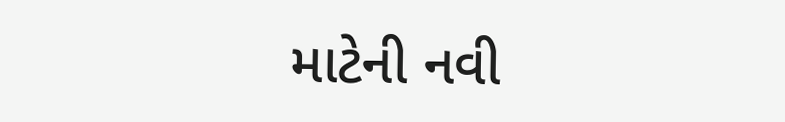માટેની નવી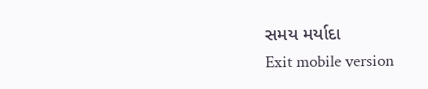સમય મર્યાદા
Exit mobile version